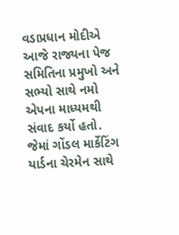વડાપ્રધાન મોદીએ આજે રાજ્યના પેજ સમિતિના પ્રમુખો અને સભ્યો સાથે નમો એપના માધ્યમથી સંવાદ કર્યો હતો. જેમાં ગોંડલ માર્કેટિંગ યાર્ડના ચેરમેન સાથે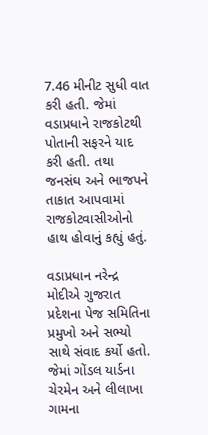7.46 મીનીટ સુધી વાત કરી હતી. જેમાં વડાપ્રધાને રાજકોટથી પોતાની સફરને યાદ કરી હતી. તથા જનસંઘ અને ભાજપને તાકાત આપવામાં રાજકોટવાસીઓનો હાથ હોવાનું કહ્યું હતું.

વડાપ્રધાન નરેન્દ્ર મોદીએ ગુજરાત પ્રદેશના પેજ સમિતિના પ્રમુખો અને સભ્યો સાથે સંવાદ કર્યો હતો. જેમાં ગોંડલ યાર્ડના ચેરમેન અને લીલાખા ગામના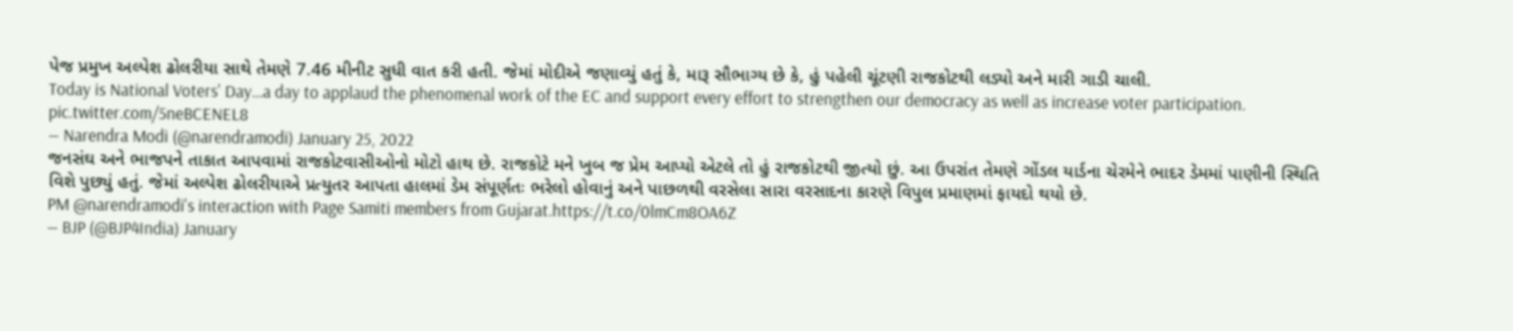પેજ પ્રમુખ અલ્પેશ ઢોલરીયા સાથે તેમણે 7.46 મીનીટ સુધી વાત કરી હતી. જેમાં મોદીએ જણાવ્યું હતું કે, મારૂ સૌભાગ્ય છે કે, હું પહેલી ચૂંટણી રાજકોટથી લડ્યો અને મારી ગાડી ચાલી.
Today is National Voters' Day…a day to applaud the phenomenal work of the EC and support every effort to strengthen our democracy as well as increase voter participation. pic.twitter.com/5neBCENEL8
— Narendra Modi (@narendramodi) January 25, 2022
જનસંઘ અને ભાજપને તાકાત આપવામાં રાજકોટવાસીઓનો મોટો હાથ છે. રાજકોટે મને ખુબ જ પ્રેમ આપ્યો એટલે તો હું રાજકોટથી જીત્યો છું. આ ઉપરાંત તેમણે ગોંડલ યાર્ડના ચેરમેને ભાદર ડેમમાં પાણીની સ્થિતિ વિશે પુછ્યું હતું. જેમાં અલ્પેશ ઢોલરીયાએ પ્રત્યુતર આપતા હાલમાં ડેમ સંપૂર્ણતઃ ભરેલો હોવાનું અને પાછળથી વરસેલા સારા વરસાદના કારણે વિપુલ પ્રમાણમાં ફાયદો થયો છે.
PM @narendramodi's interaction with Page Samiti members from Gujarat.https://t.co/0lmCm8OA6Z
— BJP (@BJP4India) January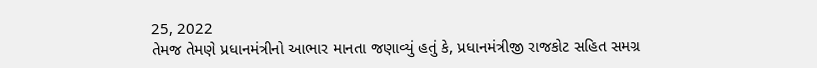25, 2022
તેમજ તેમણે પ્રધાનમંત્રીનો આભાર માનતા જણાવ્યું હતું કે, પ્રધાનમંત્રીજી રાજકોટ સહિત સમગ્ર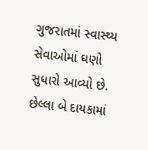ગુજરાતમાં સ્વાસ્થ્ય સેવાઓમાં ઘણો સુધારો આવ્યો છે. છેલ્લા બે દાયકામાં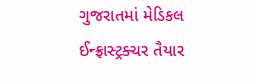ગુજરાતમાં મેડિકલ ઈન્ફ્રાસ્ટ્રક્ચર તૈયાર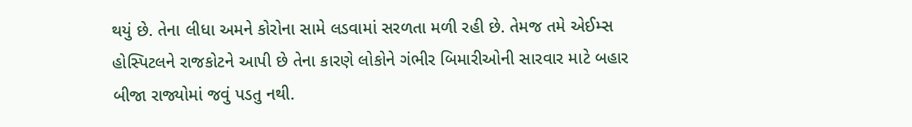થયું છે. તેના લીધા અમને કોરોના સામે લડવામાં સરળતા મળી રહી છે. તેમજ તમે એઈમ્સ હોસ્પિટલને રાજકોટને આપી છે તેના કારણે લોકોને ગંભીર બિમારીઓની સારવાર માટે બહાર બીજા રાજ્યોમાં જવું પડતુ નથી.